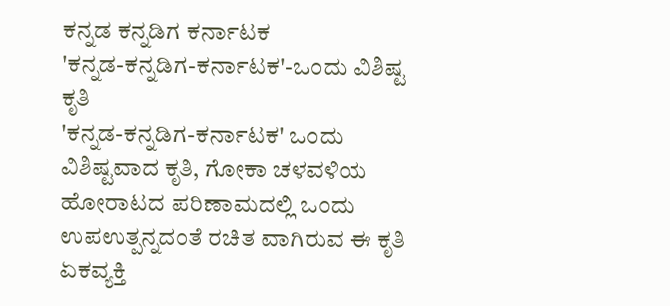ಕನ್ನಡ ಕನ್ನಡಿಗ ಕರ್ನಾಟಕ
'ಕನ್ನಡ-ಕನ್ನಡಿಗ-ಕರ್ನಾಟಕ'-ಒಂದು ವಿಶಿಷ್ಟ ಕೃತಿ
'ಕನ್ನಡ-ಕನ್ನಡಿಗ-ಕರ್ನಾಟಕ' ಒಂದು ವಿಶಿಷ್ಟವಾದ ಕೃತಿ, ಗೋಕಾ ಚಳವಳಿಯ ಹೋರಾಟದ ಪರಿಣಾಮದಲ್ಲಿ ಒಂದು ಉಪಉತ್ಪನ್ನದಂತೆ ರಚಿತ ವಾಗಿರುವ ಈ ಕೃತಿ ಏಕವ್ಯಕ್ತಿ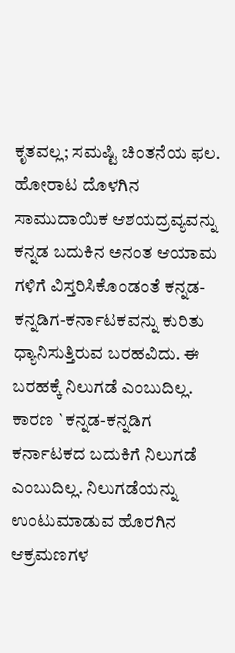ಕೃತವಲ್ಲ; ಸಮಷ್ಟಿ ಚಿಂತನೆಯ ಫಲ. ಹೋರಾಟ ದೊಳಗಿನ ಸಾಮುದಾಯಿಕ ಆಶಯದ್ರವ್ಯವನ್ನು ಕನ್ನಡ ಬದುಕಿನ ಅನಂತ ಆಯಾಮ ಗಳಿಗೆ ವಿಸ್ತರಿಸಿಕೊಂಡಂತೆ ಕನ್ನಡ-ಕನ್ನಡಿಗ-ಕರ್ನಾಟಕವನ್ನು ಕುರಿತು ಧ್ಯಾನಿಸುತ್ತಿರುವ ಬರಹವಿದು. ಈ ಬರಹಕ್ಕೆ ನಿಲುಗಡೆ ಎಂಬುದಿಲ್ಲ. ಕಾರಣ `ಕನ್ನಡ-ಕನ್ನಡಿಗ ಕರ್ನಾಟಕದ ಬದುಕಿಗೆ ನಿಲುಗಡೆ ಎಂಬುದಿಲ್ಲ. ನಿಲುಗಡೆಯನ್ನು ಉಂಟುಮಾಡುವ ಹೊರಗಿನ ಆಕ್ರಮಣಗಳ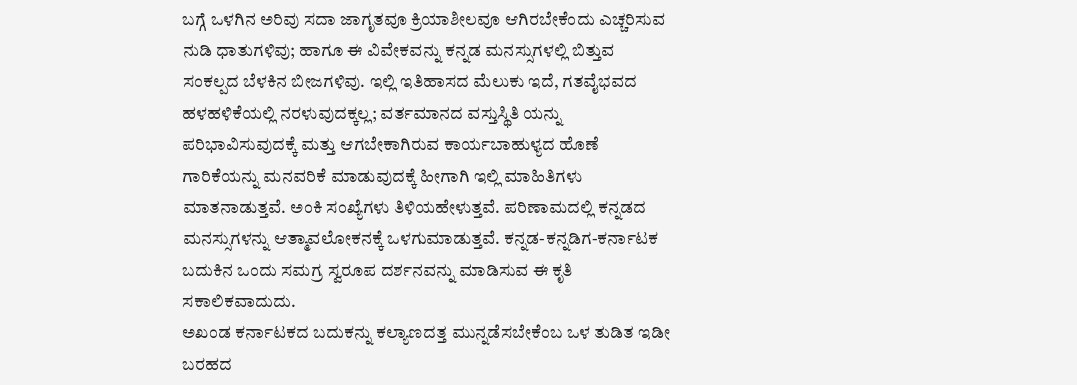ಬಗ್ಗೆ ಒಳಗಿನ ಅರಿವು ಸದಾ ಜಾಗೃತವೂ ಕ್ರಿಯಾಶೀಲವೂ ಆಗಿರಬೇಕೆಂದು ಎಚ್ಚರಿಸುವ ನುಡಿ ಧಾತುಗಳಿವು; ಹಾಗೂ ಈ ವಿವೇಕವನ್ನು ಕನ್ನಡ ಮನಸ್ಸುಗಳಲ್ಲಿ ಬಿತ್ತುವ ಸಂಕಲ್ಪದ ಬೆಳಕಿನ ಬೀಜಗಳಿವು. ಇಲ್ಲಿ ಇತಿಹಾಸದ ಮೆಲುಕು ಇದೆ, ಗತವೈಭವದ ಹಳಹಳಿಕೆಯಲ್ಲಿ ನರಳುವುದಕ್ಕಲ್ಲ; ವರ್ತಮಾನದ ವಸ್ತುಸ್ಥಿತಿ ಯನ್ನು ಪರಿಭಾವಿಸುವುದಕ್ಕೆ ಮತ್ತು ಆಗಬೇಕಾಗಿರುವ ಕಾರ್ಯಬಾಹುಳ್ಯದ ಹೊಣೆ ಗಾರಿಕೆಯನ್ನು ಮನವರಿಕೆ ಮಾಡುವುದಕ್ಕೆ ಹೀಗಾಗಿ ಇಲ್ಲಿ ಮಾಹಿತಿಗಳು ಮಾತನಾಡುತ್ತವೆ. ಅಂಕಿ ಸಂಖ್ಯೆಗಳು ತಿಳಿಯಹೇಳುತ್ತವೆ. ಪರಿಣಾಮದಲ್ಲಿ ಕನ್ನಡದ ಮನಸ್ಸುಗಳನ್ನು ಆತ್ಮಾವಲೋಕನಕ್ಕೆ ಒಳಗುಮಾಡುತ್ತವೆ. ಕನ್ನಡ-ಕನ್ನಡಿಗ-ಕರ್ನಾಟಕ ಬದುಕಿನ ಒಂದು ಸಮಗ್ರ ಸ್ವರೂಪ ದರ್ಶನವನ್ನು ಮಾಡಿಸುವ ಈ ಕೃತಿ ಸಕಾಲಿಕವಾದುದು.
ಅಖಂಡ ಕರ್ನಾಟಕದ ಬದುಕನ್ನು ಕಲ್ಯಾಣದತ್ತ ಮುನ್ನಡೆಸಬೇಕೆಂಬ ಒಳ ತುಡಿತ ಇಡೀ ಬರಹದ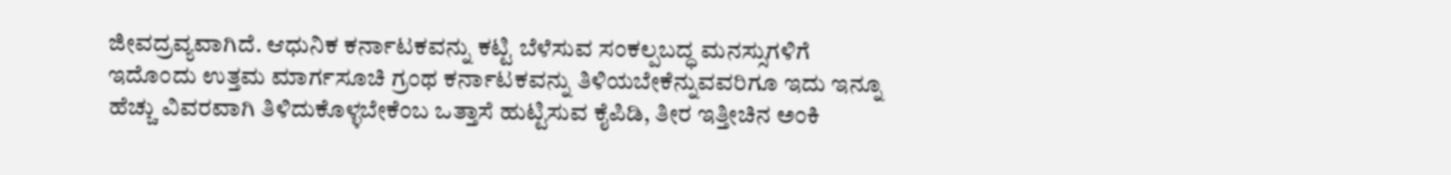ಜೀವದ್ರವ್ಯವಾಗಿದೆ. ಆಧುನಿಕ ಕರ್ನಾಟಕವನ್ನು ಕಟ್ಟಿ ಬೆಳೆಸುವ ಸಂಕಲ್ಪಬದ್ಧ ಮನಸ್ಸುಗಳಿಗೆ ಇದೊಂದು ಉತ್ತಮ ಮಾರ್ಗಸೂಚಿ ಗ್ರಂಥ ಕರ್ನಾಟಕವನ್ನು ತಿಳಿಯಬೇಕೆನ್ನುವವರಿಗೂ ಇದು ಇನ್ನೂ ಹೆಚ್ಚು ವಿವರವಾಗಿ ತಿಳಿದುಕೊಳ್ಳಬೇಕೆಂಬ ಒತ್ತಾಸೆ ಹುಟ್ಟಿಸುವ ಕೈಪಿಡಿ, ತೀರ ಇತ್ತೀಚಿನ ಅಂಕಿ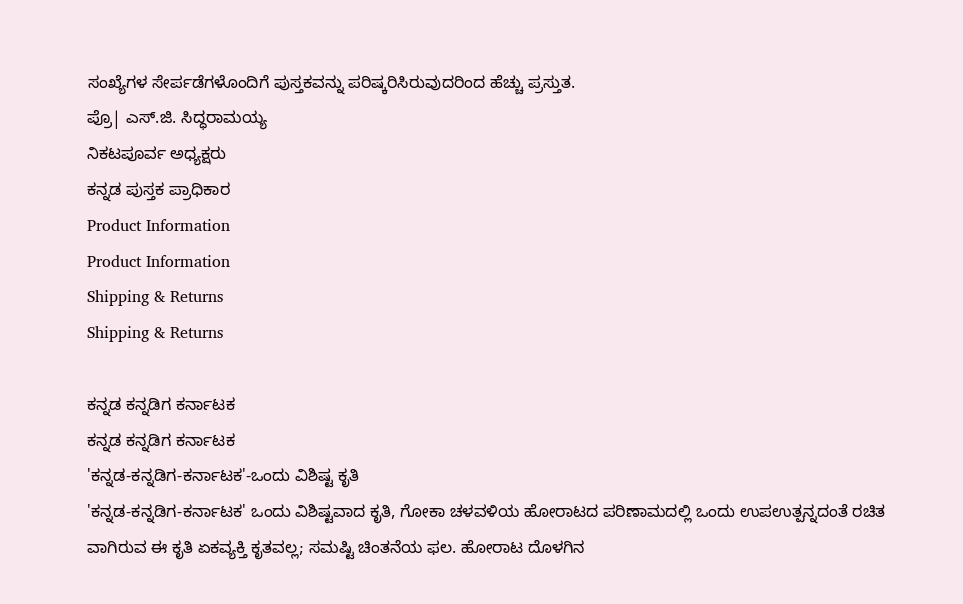ಸಂಖ್ಯೆಗಳ ಸೇರ್ಪಡೆಗಳೊಂದಿಗೆ ಪುಸ್ತಕವನ್ನು ಪರಿಷ್ಕರಿಸಿರುವುದರಿಂದ ಹೆಚ್ಚು ಪ್ರಸ್ತುತ.
ಪ್ರೊ| ಎಸ್.ಜಿ. ಸಿದ್ಧರಾಮಯ್ಯ
ನಿಕಟಪೂರ್ವ ಅಧ್ಯಕ್ಷರು
ಕನ್ನಡ ಪುಸ್ತಕ ಪ್ರಾಧಿಕಾರ
Product Information
Product Information
Shipping & Returns
Shipping & Returns

ಕನ್ನಡ ಕನ್ನಡಿಗ ಕರ್ನಾಟಕ
ಕನ್ನಡ ಕನ್ನಡಿಗ ಕರ್ನಾಟಕ
'ಕನ್ನಡ-ಕನ್ನಡಿಗ-ಕರ್ನಾಟಕ'-ಒಂದು ವಿಶಿಷ್ಟ ಕೃತಿ
'ಕನ್ನಡ-ಕನ್ನಡಿಗ-ಕರ್ನಾಟಕ' ಒಂದು ವಿಶಿಷ್ಟವಾದ ಕೃತಿ, ಗೋಕಾ ಚಳವಳಿಯ ಹೋರಾಟದ ಪರಿಣಾಮದಲ್ಲಿ ಒಂದು ಉಪಉತ್ಪನ್ನದಂತೆ ರಚಿತ ವಾಗಿರುವ ಈ ಕೃತಿ ಏಕವ್ಯಕ್ತಿ ಕೃತವಲ್ಲ; ಸಮಷ್ಟಿ ಚಿಂತನೆಯ ಫಲ. ಹೋರಾಟ ದೊಳಗಿನ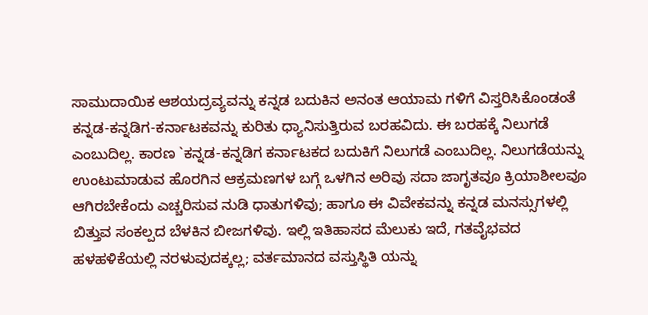ಸಾಮುದಾಯಿಕ ಆಶಯದ್ರವ್ಯವನ್ನು ಕನ್ನಡ ಬದುಕಿನ ಅನಂತ ಆಯಾಮ ಗಳಿಗೆ ವಿಸ್ತರಿಸಿಕೊಂಡಂತೆ ಕನ್ನಡ-ಕನ್ನಡಿಗ-ಕರ್ನಾಟಕವನ್ನು ಕುರಿತು ಧ್ಯಾನಿಸುತ್ತಿರುವ ಬರಹವಿದು. ಈ ಬರಹಕ್ಕೆ ನಿಲುಗಡೆ ಎಂಬುದಿಲ್ಲ. ಕಾರಣ `ಕನ್ನಡ-ಕನ್ನಡಿಗ ಕರ್ನಾಟಕದ ಬದುಕಿಗೆ ನಿಲುಗಡೆ ಎಂಬುದಿಲ್ಲ. ನಿಲುಗಡೆಯನ್ನು ಉಂಟುಮಾಡುವ ಹೊರಗಿನ ಆಕ್ರಮಣಗಳ ಬಗ್ಗೆ ಒಳಗಿನ ಅರಿವು ಸದಾ ಜಾಗೃತವೂ ಕ್ರಿಯಾಶೀಲವೂ ಆಗಿರಬೇಕೆಂದು ಎಚ್ಚರಿಸುವ ನುಡಿ ಧಾತುಗಳಿವು; ಹಾಗೂ ಈ ವಿವೇಕವನ್ನು ಕನ್ನಡ ಮನಸ್ಸುಗಳಲ್ಲಿ ಬಿತ್ತುವ ಸಂಕಲ್ಪದ ಬೆಳಕಿನ ಬೀಜಗಳಿವು. ಇಲ್ಲಿ ಇತಿಹಾಸದ ಮೆಲುಕು ಇದೆ, ಗತವೈಭವದ ಹಳಹಳಿಕೆಯಲ್ಲಿ ನರಳುವುದಕ್ಕಲ್ಲ; ವರ್ತಮಾನದ ವಸ್ತುಸ್ಥಿತಿ ಯನ್ನು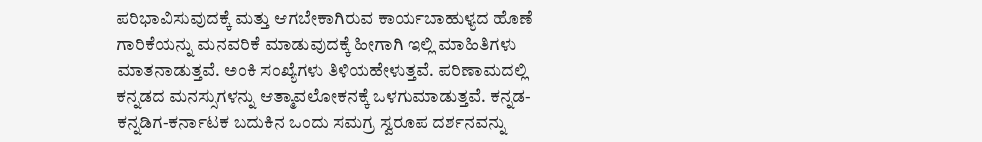ಪರಿಭಾವಿಸುವುದಕ್ಕೆ ಮತ್ತು ಆಗಬೇಕಾಗಿರುವ ಕಾರ್ಯಬಾಹುಳ್ಯದ ಹೊಣೆ ಗಾರಿಕೆಯನ್ನು ಮನವರಿಕೆ ಮಾಡುವುದಕ್ಕೆ ಹೀಗಾಗಿ ಇಲ್ಲಿ ಮಾಹಿತಿಗಳು ಮಾತನಾಡುತ್ತವೆ. ಅಂಕಿ ಸಂಖ್ಯೆಗಳು ತಿಳಿಯಹೇಳುತ್ತವೆ. ಪರಿಣಾಮದಲ್ಲಿ ಕನ್ನಡದ ಮನಸ್ಸುಗಳನ್ನು ಆತ್ಮಾವಲೋಕನಕ್ಕೆ ಒಳಗುಮಾಡುತ್ತವೆ. ಕನ್ನಡ-ಕನ್ನಡಿಗ-ಕರ್ನಾಟಕ ಬದುಕಿನ ಒಂದು ಸಮಗ್ರ ಸ್ವರೂಪ ದರ್ಶನವನ್ನು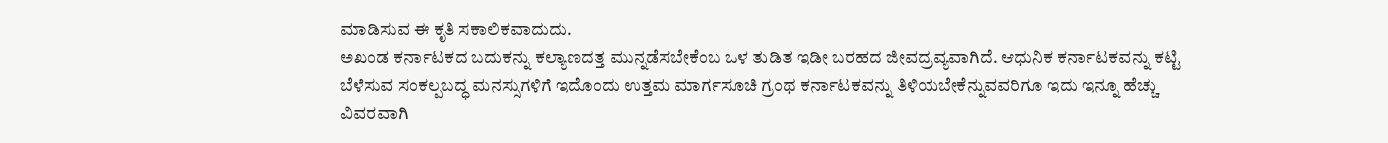ಮಾಡಿಸುವ ಈ ಕೃತಿ ಸಕಾಲಿಕವಾದುದು.
ಅಖಂಡ ಕರ್ನಾಟಕದ ಬದುಕನ್ನು ಕಲ್ಯಾಣದತ್ತ ಮುನ್ನಡೆಸಬೇಕೆಂಬ ಒಳ ತುಡಿತ ಇಡೀ ಬರಹದ ಜೀವದ್ರವ್ಯವಾಗಿದೆ. ಆಧುನಿಕ ಕರ್ನಾಟಕವನ್ನು ಕಟ್ಟಿ ಬೆಳೆಸುವ ಸಂಕಲ್ಪಬದ್ಧ ಮನಸ್ಸುಗಳಿಗೆ ಇದೊಂದು ಉತ್ತಮ ಮಾರ್ಗಸೂಚಿ ಗ್ರಂಥ ಕರ್ನಾಟಕವನ್ನು ತಿಳಿಯಬೇಕೆನ್ನುವವರಿಗೂ ಇದು ಇನ್ನೂ ಹೆಚ್ಚು ವಿವರವಾಗಿ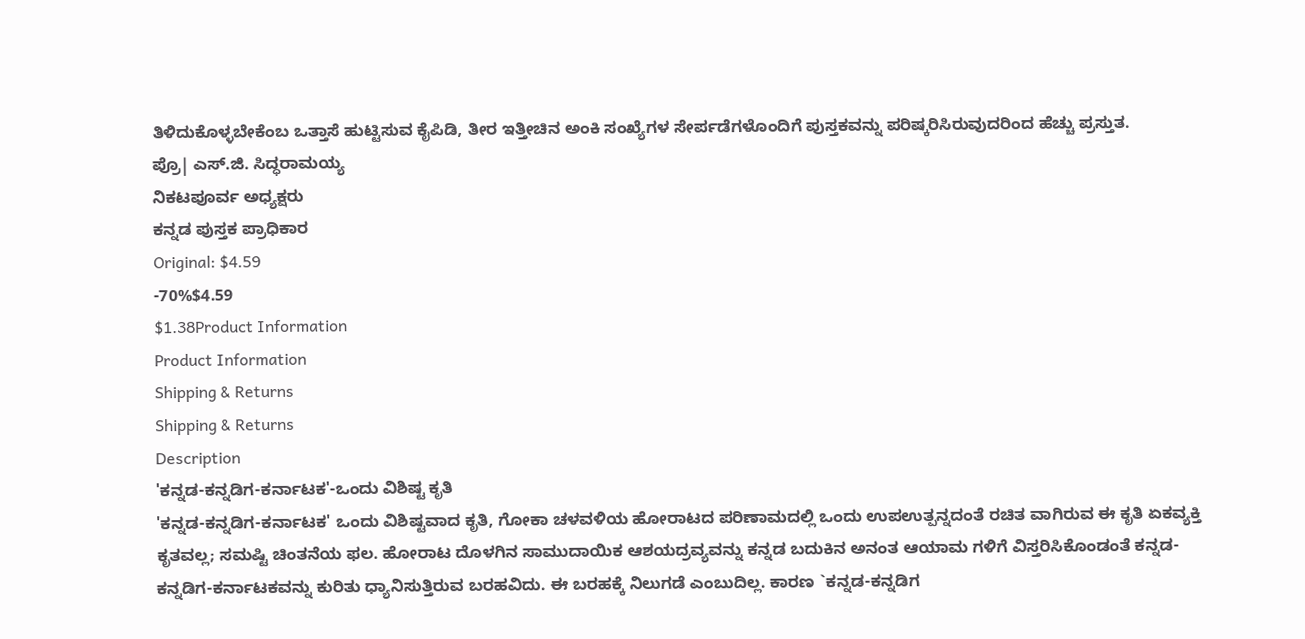ತಿಳಿದುಕೊಳ್ಳಬೇಕೆಂಬ ಒತ್ತಾಸೆ ಹುಟ್ಟಿಸುವ ಕೈಪಿಡಿ, ತೀರ ಇತ್ತೀಚಿನ ಅಂಕಿ ಸಂಖ್ಯೆಗಳ ಸೇರ್ಪಡೆಗಳೊಂದಿಗೆ ಪುಸ್ತಕವನ್ನು ಪರಿಷ್ಕರಿಸಿರುವುದರಿಂದ ಹೆಚ್ಚು ಪ್ರಸ್ತುತ.
ಪ್ರೊ| ಎಸ್.ಜಿ. ಸಿದ್ಧರಾಮಯ್ಯ
ನಿಕಟಪೂರ್ವ ಅಧ್ಯಕ್ಷರು
ಕನ್ನಡ ಪುಸ್ತಕ ಪ್ರಾಧಿಕಾರ
Original: $4.59
-70%$4.59
$1.38Product Information
Product Information
Shipping & Returns
Shipping & Returns
Description
'ಕನ್ನಡ-ಕನ್ನಡಿಗ-ಕರ್ನಾಟಕ'-ಒಂದು ವಿಶಿಷ್ಟ ಕೃತಿ
'ಕನ್ನಡ-ಕನ್ನಡಿಗ-ಕರ್ನಾಟಕ' ಒಂದು ವಿಶಿಷ್ಟವಾದ ಕೃತಿ, ಗೋಕಾ ಚಳವಳಿಯ ಹೋರಾಟದ ಪರಿಣಾಮದಲ್ಲಿ ಒಂದು ಉಪಉತ್ಪನ್ನದಂತೆ ರಚಿತ ವಾಗಿರುವ ಈ ಕೃತಿ ಏಕವ್ಯಕ್ತಿ ಕೃತವಲ್ಲ; ಸಮಷ್ಟಿ ಚಿಂತನೆಯ ಫಲ. ಹೋರಾಟ ದೊಳಗಿನ ಸಾಮುದಾಯಿಕ ಆಶಯದ್ರವ್ಯವನ್ನು ಕನ್ನಡ ಬದುಕಿನ ಅನಂತ ಆಯಾಮ ಗಳಿಗೆ ವಿಸ್ತರಿಸಿಕೊಂಡಂತೆ ಕನ್ನಡ-ಕನ್ನಡಿಗ-ಕರ್ನಾಟಕವನ್ನು ಕುರಿತು ಧ್ಯಾನಿಸುತ್ತಿರುವ ಬರಹವಿದು. ಈ ಬರಹಕ್ಕೆ ನಿಲುಗಡೆ ಎಂಬುದಿಲ್ಲ. ಕಾರಣ `ಕನ್ನಡ-ಕನ್ನಡಿಗ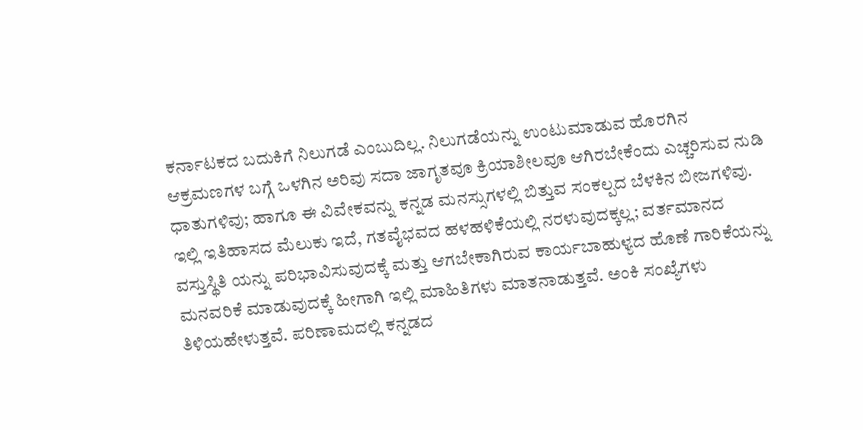ಕರ್ನಾಟಕದ ಬದುಕಿಗೆ ನಿಲುಗಡೆ ಎಂಬುದಿಲ್ಲ. ನಿಲುಗಡೆಯನ್ನು ಉಂಟುಮಾಡುವ ಹೊರಗಿನ ಆಕ್ರಮಣಗಳ ಬಗ್ಗೆ ಒಳಗಿನ ಅರಿವು ಸದಾ ಜಾಗೃತವೂ ಕ್ರಿಯಾಶೀಲವೂ ಆಗಿರಬೇಕೆಂದು ಎಚ್ಚರಿಸುವ ನುಡಿ ಧಾತುಗಳಿವು; ಹಾಗೂ ಈ ವಿವೇಕವನ್ನು ಕನ್ನಡ ಮನಸ್ಸುಗಳಲ್ಲಿ ಬಿತ್ತುವ ಸಂಕಲ್ಪದ ಬೆಳಕಿನ ಬೀಜಗಳಿವು. ಇಲ್ಲಿ ಇತಿಹಾಸದ ಮೆಲುಕು ಇದೆ, ಗತವೈಭವದ ಹಳಹಳಿಕೆಯಲ್ಲಿ ನರಳುವುದಕ್ಕಲ್ಲ; ವರ್ತಮಾನದ ವಸ್ತುಸ್ಥಿತಿ ಯನ್ನು ಪರಿಭಾವಿಸುವುದಕ್ಕೆ ಮತ್ತು ಆಗಬೇಕಾಗಿರುವ ಕಾರ್ಯಬಾಹುಳ್ಯದ ಹೊಣೆ ಗಾರಿಕೆಯನ್ನು ಮನವರಿಕೆ ಮಾಡುವುದಕ್ಕೆ ಹೀಗಾಗಿ ಇಲ್ಲಿ ಮಾಹಿತಿಗಳು ಮಾತನಾಡುತ್ತವೆ. ಅಂಕಿ ಸಂಖ್ಯೆಗಳು ತಿಳಿಯಹೇಳುತ್ತವೆ. ಪರಿಣಾಮದಲ್ಲಿ ಕನ್ನಡದ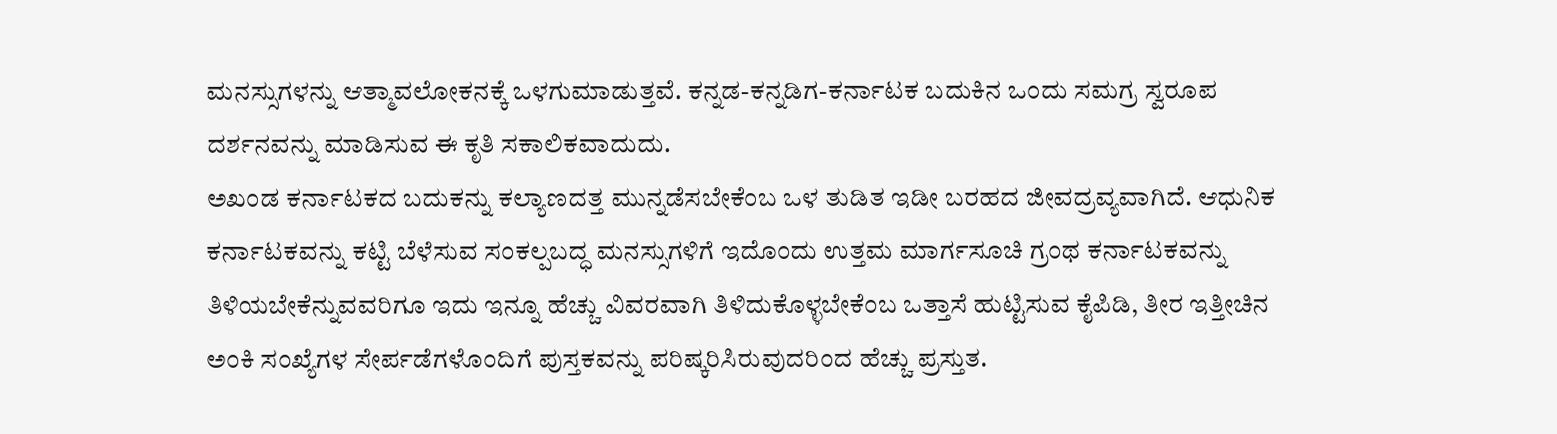ಮನಸ್ಸುಗಳನ್ನು ಆತ್ಮಾವಲೋಕನಕ್ಕೆ ಒಳಗುಮಾಡುತ್ತವೆ. ಕನ್ನಡ-ಕನ್ನಡಿಗ-ಕರ್ನಾಟಕ ಬದುಕಿನ ಒಂದು ಸಮಗ್ರ ಸ್ವರೂಪ ದರ್ಶನವನ್ನು ಮಾಡಿಸುವ ಈ ಕೃತಿ ಸಕಾಲಿಕವಾದುದು.
ಅಖಂಡ ಕರ್ನಾಟಕದ ಬದುಕನ್ನು ಕಲ್ಯಾಣದತ್ತ ಮುನ್ನಡೆಸಬೇಕೆಂಬ ಒಳ ತುಡಿತ ಇಡೀ ಬರಹದ ಜೀವದ್ರವ್ಯವಾಗಿದೆ. ಆಧುನಿಕ ಕರ್ನಾಟಕವನ್ನು ಕಟ್ಟಿ ಬೆಳೆಸುವ ಸಂಕಲ್ಪಬದ್ಧ ಮನಸ್ಸುಗಳಿಗೆ ಇದೊಂದು ಉತ್ತಮ ಮಾರ್ಗಸೂಚಿ ಗ್ರಂಥ ಕರ್ನಾಟಕವನ್ನು ತಿಳಿಯಬೇಕೆನ್ನುವವರಿಗೂ ಇದು ಇನ್ನೂ ಹೆಚ್ಚು ವಿವರವಾಗಿ ತಿಳಿದುಕೊಳ್ಳಬೇಕೆಂಬ ಒತ್ತಾಸೆ ಹುಟ್ಟಿಸುವ ಕೈಪಿಡಿ, ತೀರ ಇತ್ತೀಚಿನ ಅಂಕಿ ಸಂಖ್ಯೆಗಳ ಸೇರ್ಪಡೆಗಳೊಂದಿಗೆ ಪುಸ್ತಕವನ್ನು ಪರಿಷ್ಕರಿಸಿರುವುದರಿಂದ ಹೆಚ್ಚು ಪ್ರಸ್ತುತ.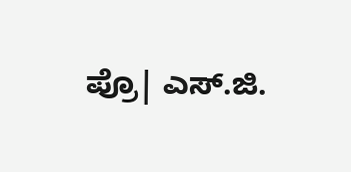ಪ್ರೊ| ಎಸ್.ಜಿ.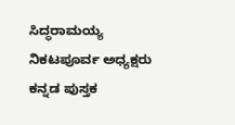ಸಿದ್ಧರಾಮಯ್ಯ
ನಿಕಟಪೂರ್ವ ಅಧ್ಯಕ್ಷರು
ಕನ್ನಡ ಪುಸ್ತಕ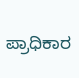ಪ್ರಾಧಿಕಾರ